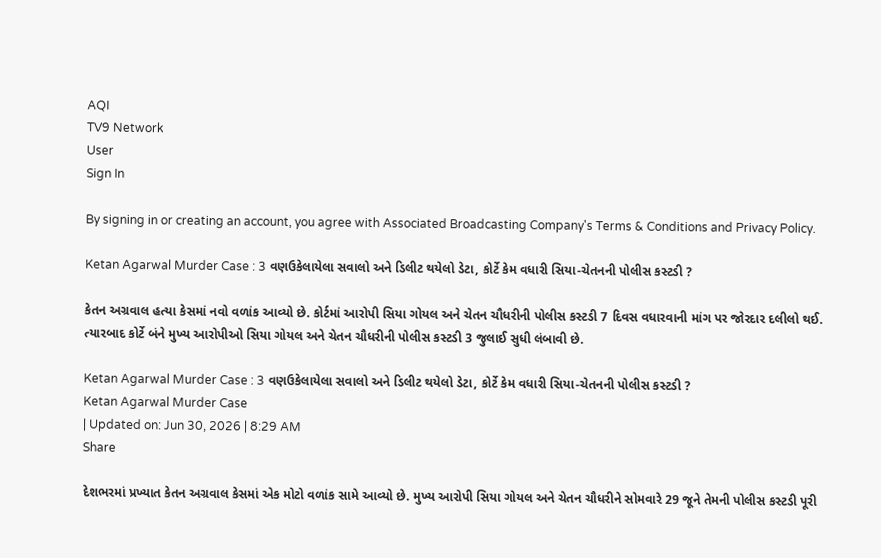AQI
TV9 Network
User
Sign In

By signing in or creating an account, you agree with Associated Broadcasting Company's Terms & Conditions and Privacy Policy.

Ketan Agarwal Murder Case : 3 વણઉકેલાયેલા સવાલો અને ડિલીટ થયેલો ડેટા, કોર્ટે કેમ વધારી સિયા-ચેતનની પોલીસ કસ્ટડી ?

કેતન અગ્રવાલ હત્યા કેસમાં નવો વળાંક આવ્યો છે. કોર્ટમાં આરોપી સિયા ગોયલ અને ચેતન ચૌધરીની પોલીસ કસ્ટડી 7 દિવસ વધારવાની માંગ પર જોરદાર દલીલો થઈ. ત્યારબાદ કોર્ટે બંને મુખ્ય આરોપીઓ સિયા ગોયલ અને ચેતન ચૌધરીની પોલીસ કસ્ટડી 3 જુલાઈ સુધી લંબાવી છે.

Ketan Agarwal Murder Case : 3 વણઉકેલાયેલા સવાલો અને ડિલીટ થયેલો ડેટા, કોર્ટે કેમ વધારી સિયા-ચેતનની પોલીસ કસ્ટડી ?
Ketan Agarwal Murder Case
| Updated on: Jun 30, 2026 | 8:29 AM
Share

દેશભરમાં પ્રખ્યાત કેતન અગ્રવાલ કેસમાં એક મોટો વળાંક સામે આવ્યો છે. મુખ્ય આરોપી સિયા ગોયલ અને ચેતન ચૌધરીને સોમવારે 29 જૂને તેમની પોલીસ કસ્ટડી પૂરી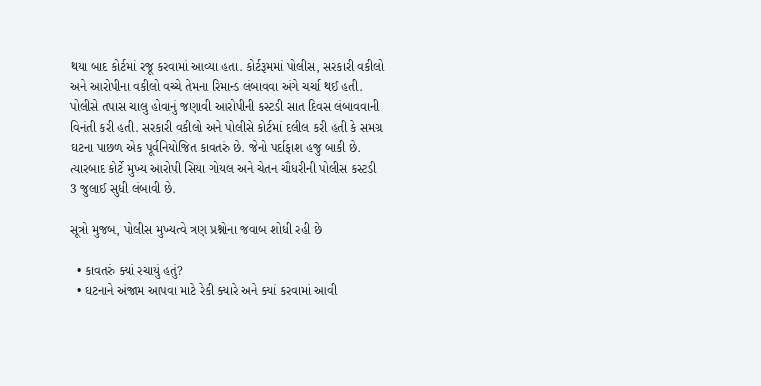થયા બાદ કોર્ટમાં રજૂ કરવામાં આવ્યા હતા. કોર્ટરૂમમાં પોલીસ, સરકારી વકીલો અને આરોપીના વકીલો વચ્ચે તેમના રિમાન્ડ લંબાવવા અંગે ચર્ચા થઈ હતી. પોલીસે તપાસ ચાલુ હોવાનું જણાવી આરોપીની કસ્ટડી સાત દિવસ લંબાવવાની વિનંતી કરી હતી. સરકારી વકીલો અને પોલીસે કોર્ટમાં દલીલ કરી હતી કે સમગ્ર ઘટના પાછળ એક પૂર્વનિયોજિત કાવતરું છે. જેનો પર્દાફાશ હજુ બાકી છે. ત્યારબાદ કોર્ટે મુખ્ય આરોપી સિયા ગોયલ અને ચેતન ચૌધરીની પોલીસ કસ્ટડી 3 જુલાઈ સુધી લંબાવી છે.

સૂત્રો મુજબ, પોલીસ મુખ્યત્વે ત્રણ પ્રશ્નોના જવાબ શોધી રહી છે

  • કાવતરું ક્યાં રચાયું હતું?
  • ઘટનાને અંજામ આપવા માટે રેકી ક્યારે અને ક્યાં કરવામાં આવી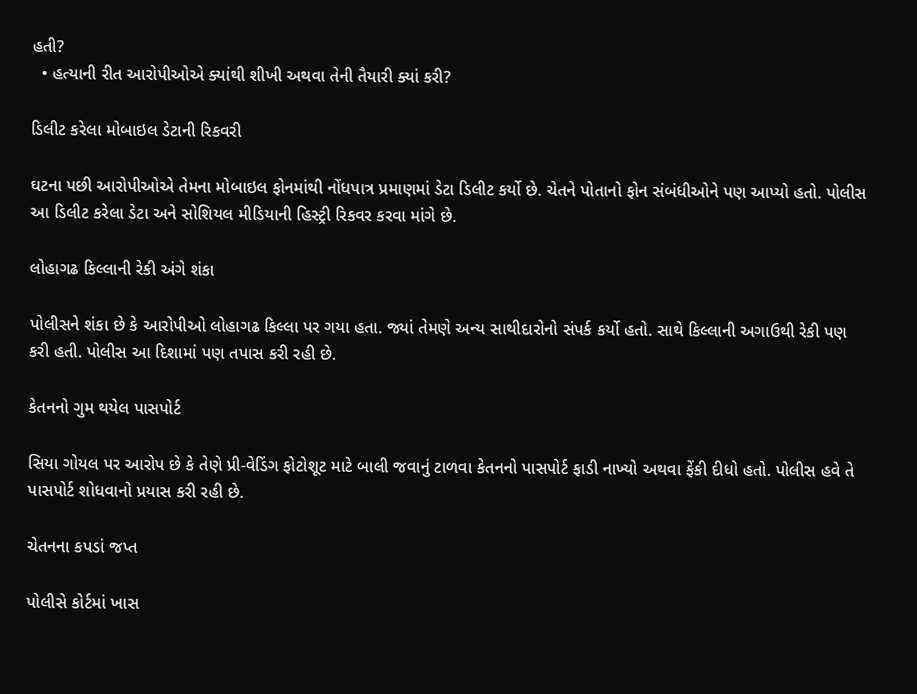હતી?
  • હત્યાની રીત આરોપીઓએ ક્યાંથી શીખી અથવા તેની તૈયારી ક્યાં કરી?

ડિલીટ કરેલા મોબાઇલ ડેટાની રિકવરી

ઘટના પછી આરોપીઓએ તેમના મોબાઇલ ફોનમાંથી નોંધપાત્ર પ્રમાણમાં ડેટા ડિલીટ કર્યો છે. ચેતને પોતાનો ફોન સંબંધીઓને પણ આપ્યો હતો. પોલીસ આ ડિલીટ કરેલા ડેટા અને સોશિયલ મીડિયાની હિસ્ટ્રી રિકવર કરવા માંગે છે.

લોહાગઢ કિલ્લાની રેકી અંગે શંકા

પોલીસને શંકા છે કે આરોપીઓ લોહાગઢ કિલ્લા પર ગયા હતા. જ્યાં તેમણે અન્ય સાથીદારોનો સંપર્ક કર્યો હતો. સાથે કિલ્લાની અગાઉથી રેકી પણ કરી હતી. પોલીસ આ દિશામાં પણ તપાસ કરી રહી છે.

કેતનનો ગુમ થયેલ પાસપોર્ટ

સિયા ગોયલ પર આરોપ છે કે તેણે પ્રી-વેડિંગ ફોટોશૂટ માટે બાલી જવાનું ટાળવા કેતનનો પાસપોર્ટ ફાડી નાખ્યો અથવા ફેંકી દીધો હતો. પોલીસ હવે તે પાસપોર્ટ શોધવાનો પ્રયાસ કરી રહી છે.

ચેતનના કપડાં જપ્ત

પોલીસે કોર્ટમાં ખાસ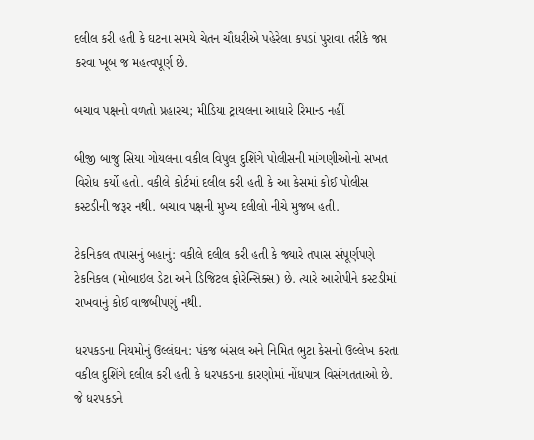દલીલ કરી હતી કે ઘટના સમયે ચેતન ચૌધરીએ પહેરેલા કપડાં પુરાવા તરીકે જપ્ત કરવા ખૂબ જ મહત્વપૂર્ણ છે.

બચાવ પક્ષનો વળતો પ્રહારચ; મીડિયા ટ્રાયલના આધારે રિમાન્ડ નહીં

બીજી બાજુ સિયા ગોયલના વકીલ વિપુલ દુશિંગે પોલીસની માંગણીઓનો સખત વિરોધ કર્યો હતો. વકીલે કોર્ટમાં દલીલ કરી હતી કે આ કેસમાં કોઈ પોલીસ કસ્ટડીની જરૂર નથી. બચાવ પક્ષની મુખ્ય દલીલો નીચે મુજબ હતી.

ટેકનિકલ તપાસનું બહાનું: વકીલે દલીલ કરી હતી કે જ્યારે તપાસ સંપૂર્ણપણે ટેકનિકલ (મોબાઇલ ડેટા અને ડિજિટલ ફોરેન્સિક્સ) છે. ત્યારે આરોપીને કસ્ટડીમાં રાખવાનું કોઈ વાજબીપણું નથી.

ધરપકડના નિયમોનું ઉલ્લંઘન: પંકજ બંસલ અને નિમિત ભુટા કેસનો ઉલ્લેખ કરતા વકીલ દુશિંગે દલીલ કરી હતી કે ધરપકડના કારણોમાં નોંધપાત્ર વિસંગતતાઓ છે. જે ધરપકડને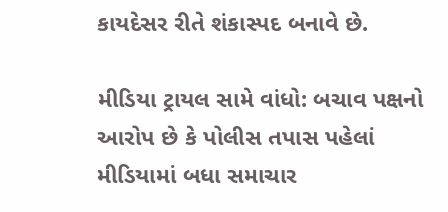કાયદેસર રીતે શંકાસ્પદ બનાવે છે.

મીડિયા ટ્રાયલ સામે વાંધો: બચાવ પક્ષનો આરોપ છે કે પોલીસ તપાસ પહેલાં મીડિયામાં બધા સમાચાર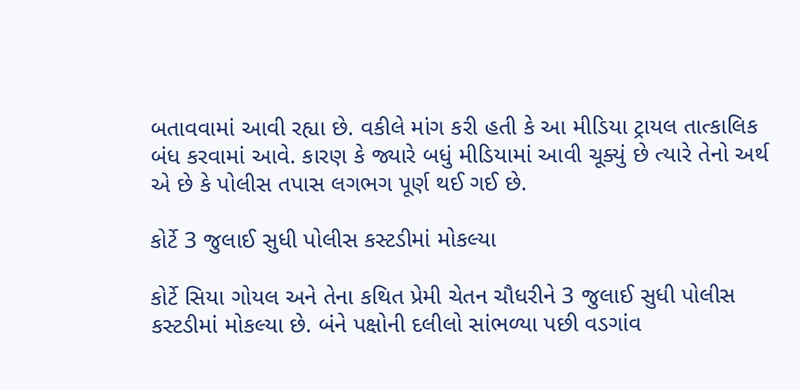બતાવવામાં આવી રહ્યા છે. વકીલે માંગ કરી હતી કે આ મીડિયા ટ્રાયલ તાત્કાલિક બંધ કરવામાં આવે. કારણ કે જ્યારે બધું મીડિયામાં આવી ચૂક્યું છે ત્યારે તેનો અર્થ એ છે કે પોલીસ તપાસ લગભગ પૂર્ણ થઈ ગઈ છે.

કોર્ટે 3 જુલાઈ સુધી પોલીસ કસ્ટડીમાં મોકલ્યા

કોર્ટે સિયા ગોયલ અને તેના કથિત પ્રેમી ચેતન ચૌધરીને 3 જુલાઈ સુધી પોલીસ કસ્ટડીમાં મોકલ્યા છે. બંને પક્ષોની દલીલો સાંભળ્યા પછી વડગાંવ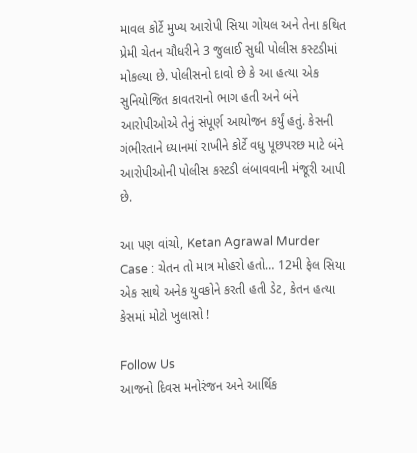માવલ કોર્ટે મુખ્ય આરોપી સિયા ગોયલ અને તેના કથિત પ્રેમી ચેતન ચૌધરીને 3 જુલાઈ સુધી પોલીસ કસ્ટડીમાં મોકલ્યા છે. પોલીસનો દાવો છે કે આ હત્યા એક સુનિયોજિત કાવતરાનો ભાગ હતી અને બંને આરોપીઓએ તેનું સંપૂર્ણ આયોજન કર્યું હતું. કેસની ગંભીરતાને ધ્યાનમાં રાખીને કોર્ટે વધુ પૂછપરછ માટે બંને આરોપીઓની પોલીસ કસ્ટડી લંબાવવાની મંજૂરી આપી છે.

આ પણ વાંચો, Ketan Agrawal Murder Case : ચેતન તો માત્ર મોહરો હતો… 12મી ફેલ સિયા એક સાથે અનેક યુવકોને કરતી હતી ડેટ, કેતન હત્યા કેસમાં મોટો ખુલાસો !

Follow Us
આજનો દિવસ મનોરંજન અને આર્થિક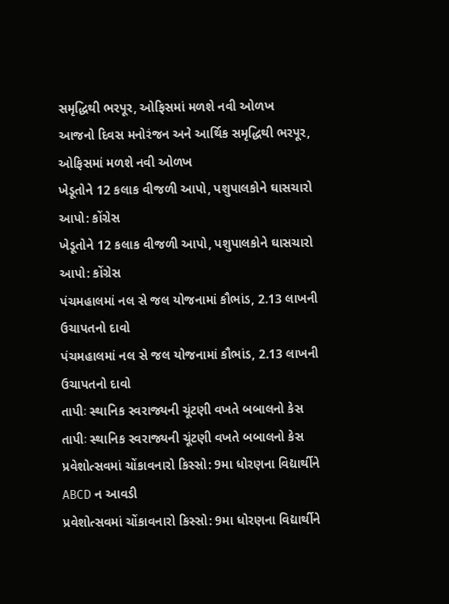સમૃદ્ધિથી ભરપૂર, ઓફિસમાં મળશે નવી ઓળખ
આજનો દિવસ મનોરંજન અને આર્થિક સમૃદ્ધિથી ભરપૂર, ઓફિસમાં મળશે નવી ઓળખ
ખેડૂતોને 12 કલાક વીજળી આપો, પશુપાલકોને ઘાસચારો આપો: કોંગ્રેસ
ખેડૂતોને 12 કલાક વીજળી આપો, પશુપાલકોને ઘાસચારો આપો: કોંગ્રેસ
પંચમહાલમાં નલ સે જલ યોજનામાં કૌભાંડ, 2.13 લાખની ઉચાપતનો દાવો
પંચમહાલમાં નલ સે જલ યોજનામાં કૌભાંડ, 2.13 લાખની ઉચાપતનો દાવો
તાપીઃ સ્થાનિક સ્વરાજ્યની ચૂંટણી વખતે બબાલનો કેસ
તાપીઃ સ્થાનિક સ્વરાજ્યની ચૂંટણી વખતે બબાલનો કેસ
પ્રવેશોત્સવમાં ચોંકાવનારો કિસ્સો: 9મા ધોરણના વિદ્યાર્થીને ABCD ન આવડી
પ્રવેશોત્સવમાં ચોંકાવનારો કિસ્સો: 9મા ધોરણના વિદ્યાર્થીને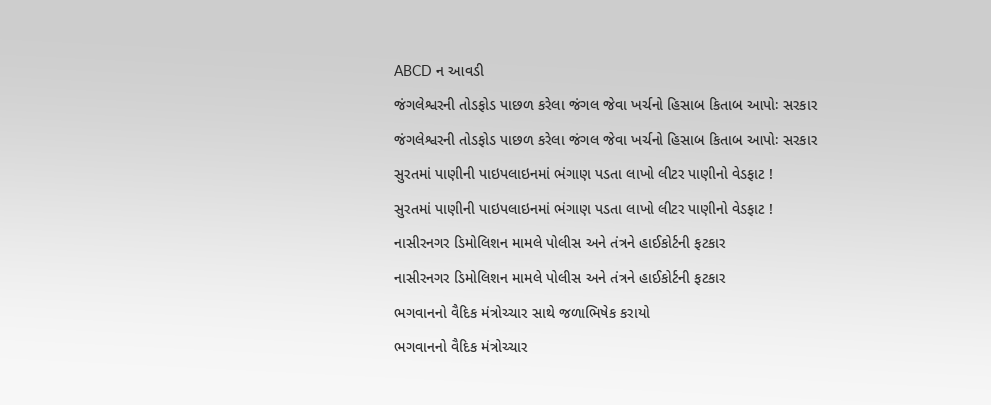ABCD ન આવડી
જંગલેશ્વરની તોડફોડ પાછળ કરેલા જંગલ જેવા ખર્ચનો હિસાબ કિતાબ આપોઃ સરકાર
જંગલેશ્વરની તોડફોડ પાછળ કરેલા જંગલ જેવા ખર્ચનો હિસાબ કિતાબ આપોઃ સરકાર
સુરતમાં પાણીની પાઇપલાઇનમાં ભંગાણ પડતા લાખો લીટર પાણીનો વેડફાટ !
સુરતમાં પાણીની પાઇપલાઇનમાં ભંગાણ પડતા લાખો લીટર પાણીનો વેડફાટ !
નાસીરનગર ડિમોલિશન મામલે પોલીસ અને તંત્રને હાઈકોર્ટની ફટકાર
નાસીરનગર ડિમોલિશન મામલે પોલીસ અને તંત્રને હાઈકોર્ટની ફટકાર
ભગવાનનો વૈદિક મંત્રોચ્ચાર સાથે જળાભિષેક કરાયો
ભગવાનનો વૈદિક મંત્રોચ્ચાર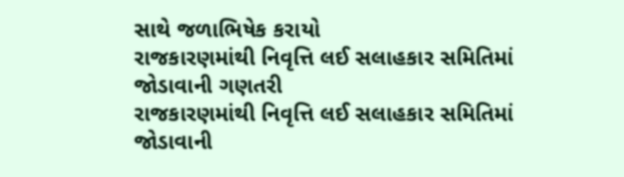સાથે જળાભિષેક કરાયો
રાજકારણમાંથી નિવૃત્તિ લઈ સલાહકાર સમિતિમાં જોડાવાની ગણતરી
રાજકારણમાંથી નિવૃત્તિ લઈ સલાહકાર સમિતિમાં જોડાવાની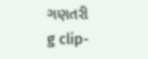ગણતરી
g clip-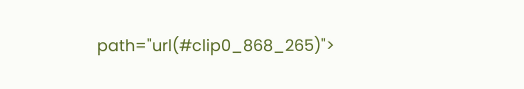path="url(#clip0_868_265)">